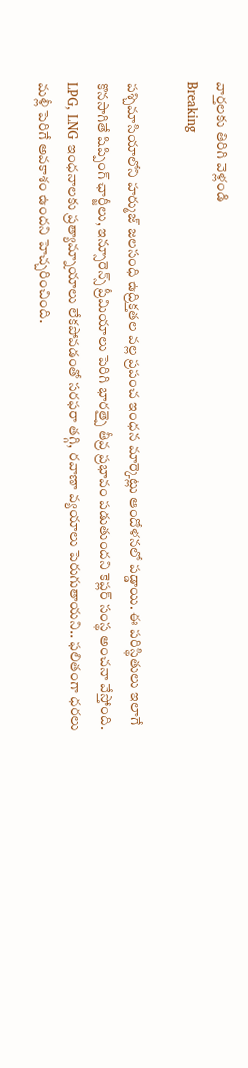వార్తలకు తిరిగి వెళ్లండి
Breaking

పశ్చిమాసియాలోని హర్ముజ్ జలసంధి ఉద్రిక్తతల వల్ల ప్రపంచ ఇంధన మార్కెట్లు ఆందోళనలో పడ్డాయి. ఈ పరిస్థితులు ఇలాగే కొనసాగితే షిప్పింగ్ ఛార్జీలు, ఇన్సూరెన్స్ ప్రీమియాలు పెరిగి భారత్పై తీవ్ర ప్రభావం పడుతుందని కెప్లర్ సంస్థ అంచనా వేస్తోంది.
LPG, LNG ఇంధనాలకు ప్రత్యామ్నాయాలు లేకపోవడంతో సరఫరా తగ్గి, రవాణా వ్యయాలు పెరుగుతాయని.. ఫలితంగా ధరలు మళ్లీ పెరిగే అవకాశం ఉందని హెచ్చరించింది.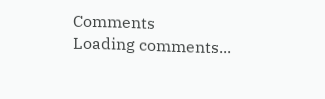Comments
Loading comments...